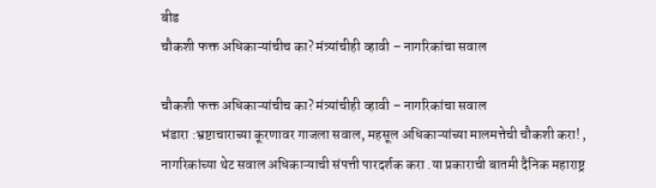बीड
चौकशी फक्त अधिकाऱ्यांचीच का? मंत्र्यांचीही व्हावी – नागरिकांचा सवाल

चौकशी फक्त अधिकाऱ्यांचीच का? मंत्र्यांचीही व्हावी – नागरिकांचा सवाल
भंडारा :भ्रष्टाचाराच्या कूरणावर गाजला सवाल, महसूल अधिकाऱ्यांच्या मालमत्तेची चौकशी करा! , नागरिकांच्या थेट सवाल अधिकाऱ्याची संपत्ती पारदर्शक करा .या प्रकाराची बातमी दैनिक महाराष्ट्र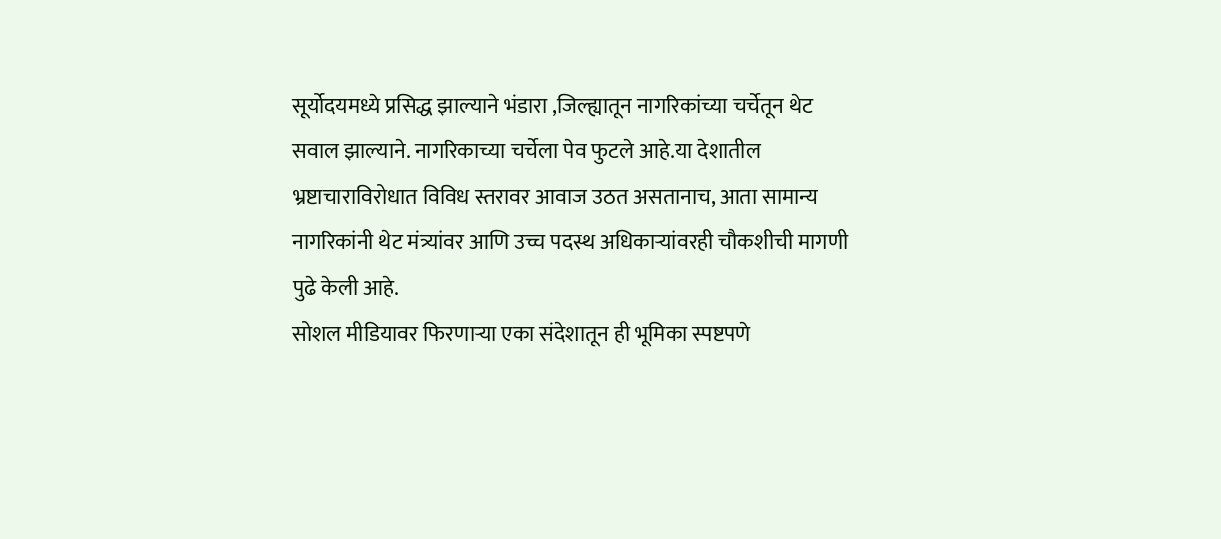सूर्योदयमध्ये प्रसिद्ध झाल्याने भंडारा ,जिल्ह्यातून नागरिकांच्या चर्चेतून थेट सवाल झाल्याने. नागरिकाच्या चर्चेला पेव फुटले आहे.या देशातील भ्रष्टाचाराविरोधात विविध स्तरावर आवाज उठत असतानाच, आता सामान्य नागरिकांनी थेट मंत्र्यांवर आणि उच्च पदस्थ अधिकाऱ्यांवरही चौकशीची मागणी पुढे केली आहे.
सोशल मीडियावर फिरणाऱ्या एका संदेशातून ही भूमिका स्पष्टपणे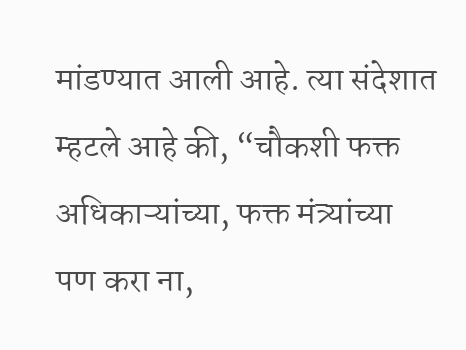मांडण्यात आली आहे. त्या संदेशात म्हटले आहे की, “चौकशी फक्त अधिकाऱ्यांच्या, फक्त मंत्र्यांच्या पण करा ना,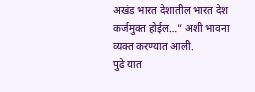अखंड भारत देशातील भारत देश कर्जमुक्त होईल…” अशी भावना व्यक्त करण्यात आली.
पुढे यात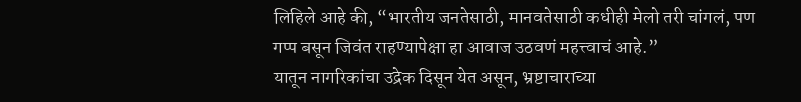लिहिले आहे की, “भारतीय जनतेसाठी, मानवतेसाठी कधीही मेलो तरी चांगलं, पण गप्प बसून जिवंत राहण्यापेक्षा हा आवाज उठवणं महत्त्वाचं आहे.”
यातून नागरिकांचा उद्रेक दिसून येत असून, भ्रष्टाचाराच्या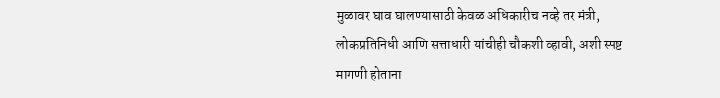मुळावर घाव घालण्यासाठी केवळ अधिकारीच नव्हे तर मंत्री, लोकप्रतिनिधी आणि सत्ताधारी यांचीही चौकशी व्हावी, अशी स्पष्ट मागणी होताना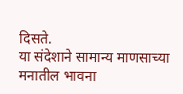दिसते.
या संदेशाने सामान्य माणसाच्या मनातील भावना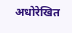अधोरेखित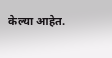केल्या आहेत.